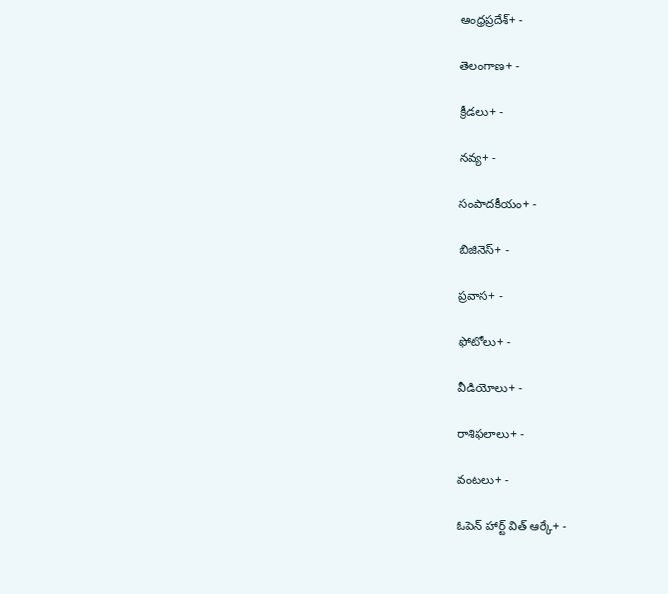ఆంధ్రప్రదేశ్+ -

తెలంగాణ+ -

క్రీడలు+ -

నవ్య+ -

సంపాదకీయం+ -

బిజినెస్+ -

ప్రవాస+ -

ఫోటోలు+ -

వీడియోలు+ -

రాశిఫలాలు+ -

వంటలు+ -

ఓపెన్ హార్ట్ విత్ ఆర్కే+ -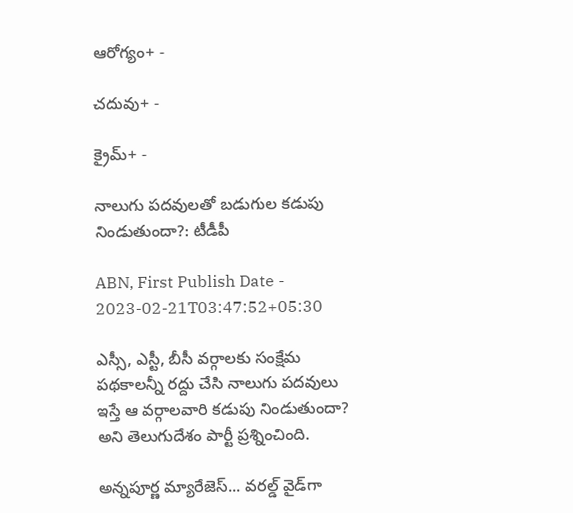ఆరోగ్యం+ -

చదువు+ -

క్రైమ్+ -

నాలుగు పదవులతో బడుగుల కడుపు నిండుతుందా?: టీడీపీ

ABN, First Publish Date - 2023-02-21T03:47:52+05:30

ఎస్సీ, ఎస్టీ, బీసీ వర్గాలకు సంక్షేమ పథకాలన్నీ రద్దు చేసి నాలుగు పదవులు ఇస్తే ఆ వర్గాలవారి కడుపు నిండుతుందా? అని తెలుగుదేశం పార్టీ ప్రశ్నించింది.

అన్నపూర్ణ మ్యారేజెస్... వరల్డ్ వైడ్‌గా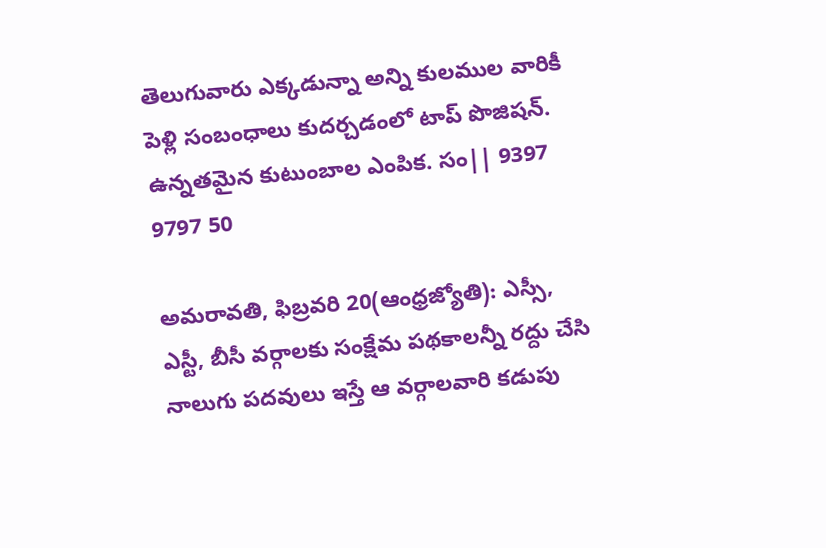తెలుగువారు ఎక్కడున్నా అన్ని కులముల వారికీ పెళ్లి సంబంధాలు కుదర్చడంలో టాప్ పొజిషన్. ఉన్నతమైన కుటుంబాల ఎంపిక. సం|| 9397 9797 50

అమరావతి, ఫిబ్రవరి 20(ఆంధ్రజ్యోతి): ఎస్సీ, ఎస్టీ, బీసీ వర్గాలకు సంక్షేమ పథకాలన్నీ రద్దు చేసి నాలుగు పదవులు ఇస్తే ఆ వర్గాలవారి కడుపు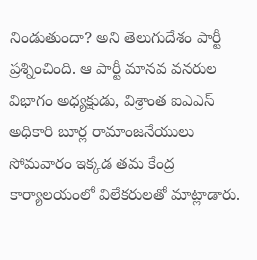నిండుతుందా? అని తెలుగుదేశం పార్టీ ప్రశ్నించింది. ఆ పార్టీ మానవ వనరుల విభాగం అధ్యక్షుడు, విశ్రాంత ఐఎఎస్‌ అధికారి బూర్ల రామాంజనేయులు సోమవారం ఇక్కడ తమ కేంద్ర కార్యాలయంలో విలేకరులతో మాట్లాడారు.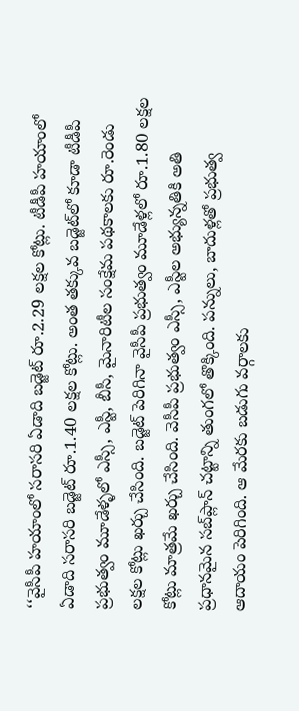‘‘వైసీపీ హయాంలో సరాసరి ఏడాది బడ్జెట్‌ రూ.2.29 లక్షల కోట్లు. టీడీపీ హయాంలో ఏడాది సరాసరి బడ్జెట్‌ రూ.1.40 లక్షల కోట్లు. అంత తక్కువ బడ్జెట్‌లో కూడా టీడీపీ ప్రభుత్వం మూడేళ్ళలో ఎస్సీ, ఎస్టీ, బీసీ, మైనారిటీల సంక్షేమ పథకాలకు రూ.రెండు లక్షల కోట్లు ఖర్చు చేసింది. బడ్జెట్‌ పెరిగినా వైసీపీ ప్రభుత్వం మూడేళ్లలో రూ.1.80 లక్షల కోట్లు మాత్రమే ఖర్చు చేసింది. వెసీపీ ప్రభుత్వం ఎస్సీ, ఎస్టీల అభ్యున్నతికి అతి ప్రధానమైన సబ్‌ప్లాన్‌ చట్టాన్ని తుంగలో తొక్కింది. పన్నులు, బాదుళ్లతో ప్రభుత్వ ఆదాయం పెరిగింది. ఆ మేరకు బడుగు వర్గాలకు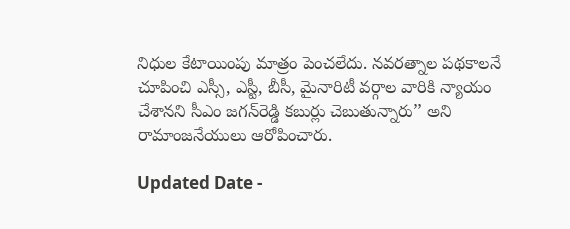నిధుల కేటాయింపు మాత్రం పెంచలేదు. నవరత్నాల పథకాలనే చూపించి ఎస్సీ, ఎస్టీ, బీసీ, మైనారిటీ వర్గాల వారికి న్యాయం చేశానని సీఎం జగన్‌రెడ్డి కబుర్లు చెబుతున్నారు’’ అని రామాంజనేయులు ఆరోపించారు.

Updated Date -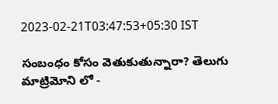2023-02-21T03:47:53+05:30 IST

సంబంధం కోసం వెతుకుతున్నారా? తెలుగు మాట్రిమోని లో -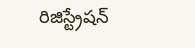రిజిస్ట్రేషన్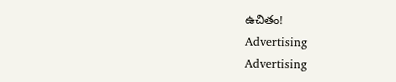ఉచితం!
Advertising
Advertising